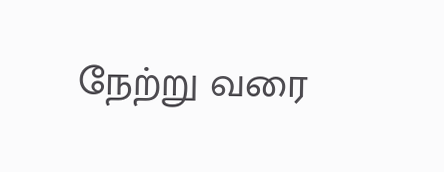நேற்று வரை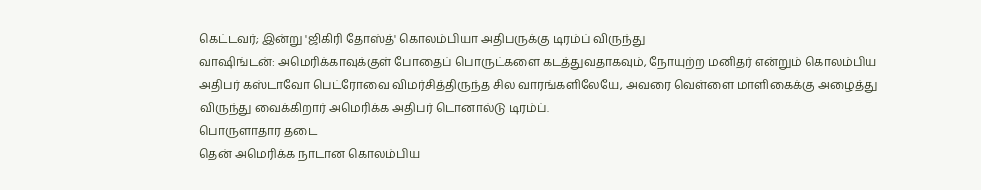கெட்டவர்; இன்று 'ஜிகிரி தோஸ்த்' கொலம்பியா அதிபருக்கு டிரம்ப் விருந்து
வாஷிங்டன்: அமெரிக்காவுக்குள் போதைப் பொருட்களை கடத்துவதாகவும், நோயுற்ற மனிதர் என்றும் கொலம்பிய அதிபர் கஸ்டாவோ பெட்ரோவை விமர்சித்திருந்த சில வாரங்களிலேயே, அவரை வெள்ளை மாளிகைக்கு அழைத்து விருந்து வைக்கிறார் அமெரிக்க அதிபர் டொனால்டு டிரம்ப்.
பொருளாதார தடை
தென் அமெரிக்க நாடான கொலம்பிய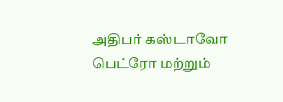அதிபர் கஸ்டாவோ பெட்ரோ மற்றும்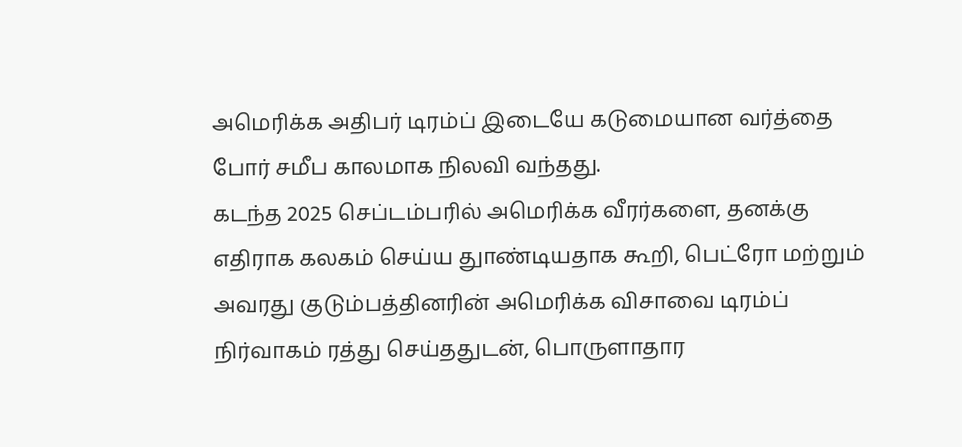அமெரிக்க அதிபர் டிரம்ப் இடையே கடுமையான வர்த்தை போர் சமீப காலமாக நிலவி வந்தது.
கடந்த 2025 செப்டம்பரில் அமெரிக்க வீரர்களை, தனக்கு எதிராக கலகம் செய்ய துாண்டியதாக கூறி, பெட்ரோ மற்றும் அவரது குடும்பத்தினரின் அமெரிக்க விசாவை டிரம்ப் நிர்வாகம் ரத்து செய்ததுடன், பொருளாதார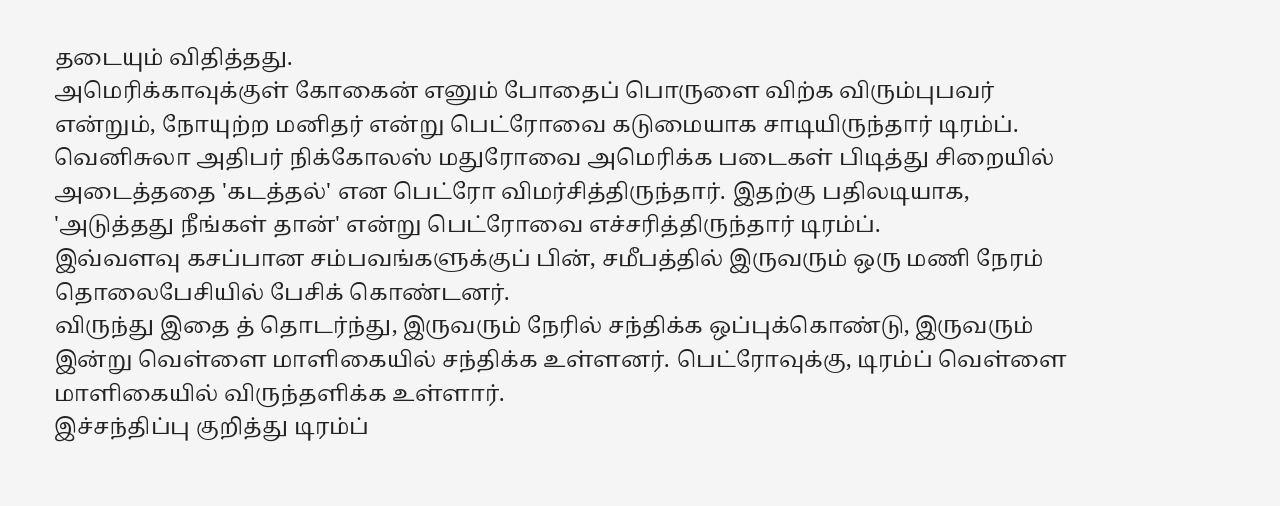தடையும் விதித்தது.
அமெரிக்காவுக்குள் கோகைன் எனும் போதைப் பொருளை விற்க விரும்புபவர் என்றும், நோயுற்ற மனிதர் என்று பெட்ரோவை கடுமையாக சாடியிருந்தார் டிரம்ப்.
வெனிசுலா அதிபர் நிக்கோலஸ் மதுரோவை அமெரிக்க படைகள் பிடித்து சிறையில் அடைத்ததை 'கடத்தல்' என பெட்ரோ விமர்சித்திருந்தார். இதற்கு பதிலடியாக, 'அடுத்தது நீங்கள் தான்' என்று பெட்ரோவை எச்சரித்திருந்தார் டிரம்ப்.
இவ்வளவு கசப்பான சம்பவங்களுக்குப் பின், சமீபத்தில் இருவரும் ஒரு மணி நேரம் தொலைபேசியில் பேசிக் கொண்டனர்.
விருந்து இதை த் தொடர்ந்து, இருவரும் நேரில் சந்திக்க ஒப்புக்கொண்டு, இருவரும் இன்று வெள்ளை மாளிகையில் சந்திக்க உள்ளனர். பெட்ரோவுக்கு, டிரம்ப் வெள்ளை மாளிகையில் விருந்தளிக்க உள்ளார்.
இச்சந்திப்பு குறித்து டிரம்ப்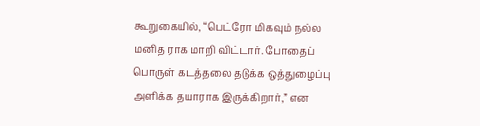கூறுகையில், “பெட்ரோ மிகவும் நல்ல மனித ராக மாறி விட்டார். போதைப் பொருள் கடத்தலை தடுக்க ஒத்துழைப்பு அளிக்க தயாராக இருக்கிறார்,” என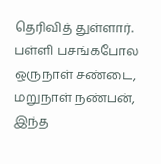தெரிவித் துள்ளார்.
பள்ளி பசங்கபோல ஒருநாள் சண்டை, மறுநாள் நண்பன், இந்த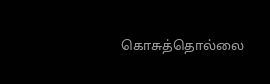கொசுத்தொல்லை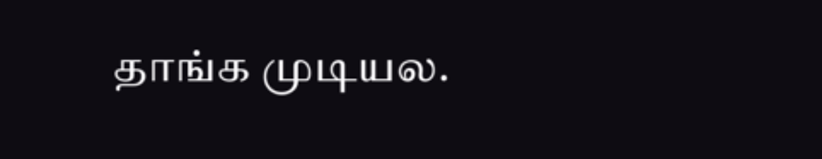தாங்க முடியல.